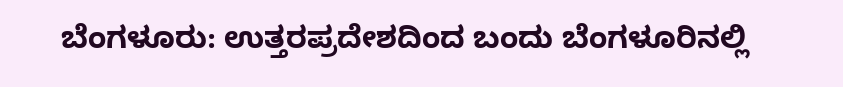ಬೆಂಗಳೂರು: ಉತ್ತರಪ್ರದೇಶದಿಂದ ಬಂದು ಬೆಂಗಳೂರಿನಲ್ಲಿ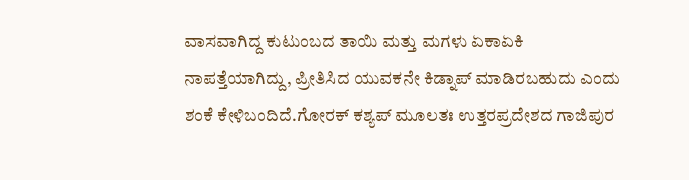ವಾಸವಾಗಿದ್ದ ಕುಟುಂಬದ ತಾಯಿ ಮತ್ತು ಮಗಳು ಏಕಾಏಕಿ ನಾಪತ್ತೆಯಾಗಿದ್ದು, ಪ್ರೀತಿಸಿದ ಯುವಕನೇ ಕಿಡ್ನಾಪ್ ಮಾಡಿರಬಹುದು ಎಂದು ಶಂಕೆ ಕೇಳಿಬಂದಿದೆ.ಗೋರಕ್ ಕಶ್ಯಪ್ ಮೂಲತಃ ಉತ್ತರಪ್ರದೇಶದ ಗಾಜಿಪುರ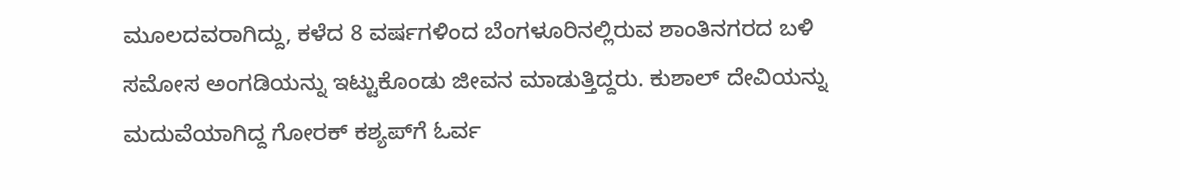ಮೂಲದವರಾಗಿದ್ದು, ಕಳೆದ 8 ವರ್ಷಗಳಿಂದ ಬೆಂಗಳೂರಿನಲ್ಲಿರುವ ಶಾಂತಿನಗರದ ಬಳಿ ಸಮೋಸ ಅಂಗಡಿಯನ್ನು ಇಟ್ಟುಕೊಂಡು ಜೀವನ ಮಾಡುತ್ತಿದ್ದರು. ಕುಶಾಲ್ ದೇವಿಯನ್ನು ಮದುವೆಯಾಗಿದ್ದ ಗೋರಕ್ ಕಶ್ಯಪ್‍ಗೆ ಓರ್ವ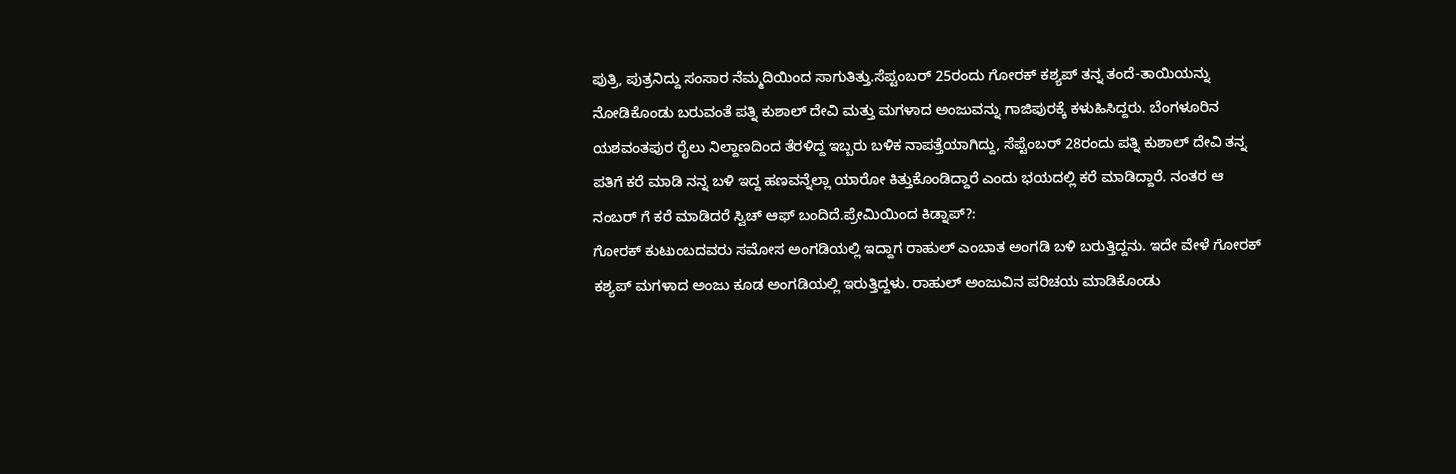ಪುತ್ರಿ, ಪುತ್ರನಿದ್ದು ಸಂಸಾರ ನೆಮ್ಮದಿಯಿಂದ ಸಾಗುತಿತ್ತು.ಸೆಪ್ಟಂಬರ್ 25ರಂದು ಗೋರಕ್ ಕಶ್ಯಪ್ ತನ್ನ ತಂದೆ-ತಾಯಿಯನ್ನು ನೋಡಿಕೊಂಡು ಬರುವಂತೆ ಪತ್ನಿ ಕುಶಾಲ್ ದೇವಿ ಮತ್ತು ಮಗಳಾದ ಅಂಜುವನ್ನು ಗಾಜಿಪುರಕ್ಕೆ ಕಳುಹಿಸಿದ್ದರು. ಬೆಂಗಳೂರಿನ ಯಶವಂತಪುರ ರೈಲು ನಿಲ್ದಾಣದಿಂದ ತೆರಳಿದ್ದ ಇಬ್ಬರು ಬಳಿಕ ನಾಪತ್ತೆಯಾಗಿದ್ದು, ಸೆಪ್ಟೆಂಬರ್ 28ರಂದು ಪತ್ನಿ ಕುಶಾಲ್ ದೇವಿ ತನ್ನ ಪತಿಗೆ ಕರೆ ಮಾಡಿ ನನ್ನ ಬಳಿ ಇದ್ದ ಹಣವನ್ನೆಲ್ಲಾ ಯಾರೋ ಕಿತ್ತುಕೊಂಡಿದ್ದಾರೆ ಎಂದು ಭಯದಲ್ಲಿ ಕರೆ ಮಾಡಿದ್ದಾರೆ. ನಂತರ ಆ ನಂಬರ್ ಗೆ ಕರೆ ಮಾಡಿದರೆ ಸ್ವಿಚ್ ಆಫ್ ಬಂದಿದೆ.ಪ್ರೇಮಿಯಿಂದ ಕಿಡ್ನಾಪ್?:
ಗೋರಕ್ ಕುಟುಂಬದವರು ಸಮೋಸ ಅಂಗಡಿಯಲ್ಲಿ ಇದ್ದಾಗ ರಾಹುಲ್ ಎಂಬಾತ ಅಂಗಡಿ ಬಳಿ ಬರುತ್ತಿದ್ದನು. ಇದೇ ವೇಳೆ ಗೋರಕ್ ಕಶ್ಯಪ್ ಮಗಳಾದ ಅಂಜು ಕೂಡ ಅಂಗಡಿಯಲ್ಲಿ ಇರುತ್ತಿದ್ದಳು. ರಾಹುಲ್ ಅಂಜುವಿನ ಪರಿಚಯ ಮಾಡಿಕೊಂಡು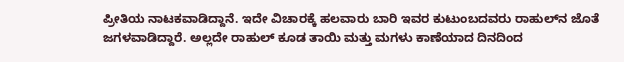ಪ್ರೀತಿಯ ನಾಟಕವಾಡಿದ್ದಾನೆ. ಇದೇ ವಿಚಾರಕ್ಕೆ ಹಲವಾರು ಬಾರಿ ಇವರ ಕುಟುಂಬದವರು ರಾಹುಲ್‍ನ ಜೊತೆ ಜಗಳವಾಡಿದ್ದಾರೆ. ಅಲ್ಲದೇ ರಾಹುಲ್ ಕೂಡ ತಾಯಿ ಮತ್ತು ಮಗಳು ಕಾಣೆಯಾದ ದಿನದಿಂದ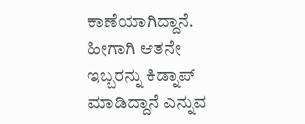ಕಾಣೆಯಾಗಿದ್ದಾನೆ. ಹೀಗಾಗಿ ಆತನೇ ಇಬ್ಬರನ್ನು ಕಿಡ್ನಾಪ್ ಮಾಡಿದ್ದಾನೆ ಎನ್ನುವ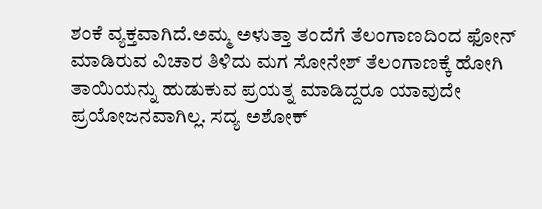ಶಂಕೆ ವ್ಯಕ್ತವಾಗಿದೆ.ಅಮ್ಮ ಅಳುತ್ತಾ ತಂದೆಗೆ ತೆಲಂಗಾಣದಿಂದ ಫೋನ್ ಮಾಡಿರುವ ವಿಚಾರ ತಿಳಿದು ಮಗ ಸೋನೇಶ್ ತೆಲಂಗಾಣಕ್ಕೆ ಹೋಗಿ ತಾಯಿಯನ್ನು ಹುಡುಕುವ ಪ್ರಯತ್ನ ಮಾಡಿದ್ದರೂ ಯಾವುದೇ ಪ್ರಯೋಜನವಾಗಿಲ್ಲ. ಸದ್ಯ ಅಶೋಕ್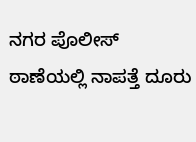ನಗರ ಪೊಲೀಸ್ ಠಾಣೆಯಲ್ಲಿ ನಾಪತ್ತೆ ದೂರು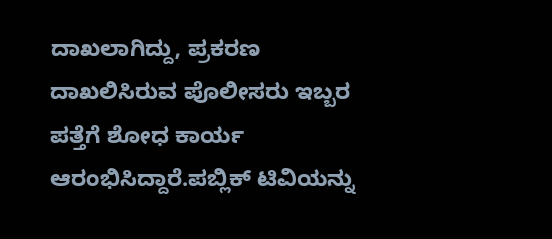ದಾಖಲಾಗಿದ್ದು, ಪ್ರಕರಣ ದಾಖಲಿಸಿರುವ ಪೊಲೀಸರು ಇಬ್ಬರ ಪತ್ತೆಗೆ ಶೋಧ ಕಾರ್ಯ ಆರಂಭಿಸಿದ್ದಾರೆ.ಪಬ್ಲಿಕ್ ಟಿವಿಯನ್ನು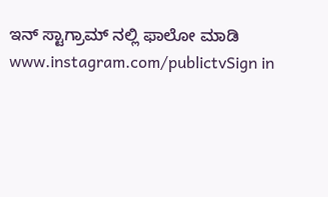ಇನ್ ಸ್ಟಾಗ್ರಾಮ್ ನಲ್ಲಿ ಫಾಲೋ ಮಾಡಿ www.instagram.com/publictvSign in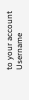to your account
Username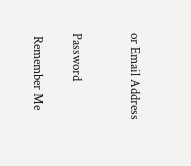or Email Address


Password

 Remember Me